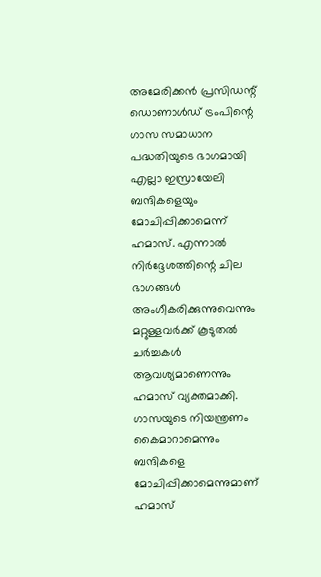അമേരിക്കൻ പ്രസിഡന്റ് ഡൊണാൾഡ് ട്രംപിന്റെ ഗാസ സമാധാന പദ്ധതിയുടെ ഭാഗമായി എല്ലാ ഇസ്രായേലി ബന്ദികളെയും മോചിപ്പിക്കാമെന്ന് ഹമാസ്. എന്നാൽ നിർദ്ദേശത്തിന്റെ ചില ഭാഗങ്ങൾ അംഗീകരിക്കുന്നുവെന്നും മറ്റുള്ളവർക്ക് കൂടുതൽ ചർച്ചകൾ ആവശ്യമാണെന്നും ഹമാസ് വ്യക്തമാക്കി. ഗാസയുടെ നിയന്ത്രണം കൈമാറാമെന്നും ബന്ദികളെ മോചിപ്പിക്കാമെന്നുമാണ് ഹമാസ്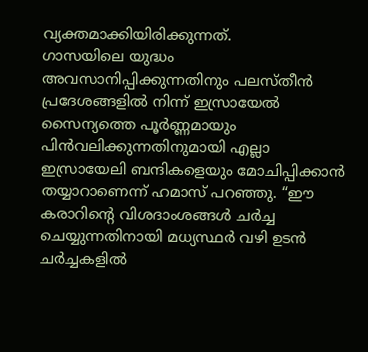വ്യക്തമാക്കിയിരിക്കുന്നത്.
ഗാസയിലെ യുദ്ധം അവസാനിപ്പിക്കുന്നതിനും പലസ്തീൻ പ്രദേശങ്ങളിൽ നിന്ന് ഇസ്രായേൽ സൈന്യത്തെ പൂർണ്ണമായും പിൻവലിക്കുന്നതിനുമായി എല്ലാ ഇസ്രായേലി ബന്ദികളെയും മോചിപ്പിക്കാൻ തയ്യാറാണെന്ന് ഹമാസ് പറഞ്ഞു. “ഈ കരാറിന്റെ വിശദാംശങ്ങൾ ചർച്ച ചെയ്യുന്നതിനായി മധ്യസ്ഥർ വഴി ഉടൻ ചർച്ചകളിൽ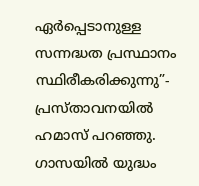ഏർപ്പെടാനുള്ള സന്നദ്ധത പ്രസ്ഥാനം സ്ഥിരീകരിക്കുന്നു”- പ്രസ്താവനയിൽ ഹമാസ് പറഞ്ഞു.
ഗാസയിൽ യുദ്ധം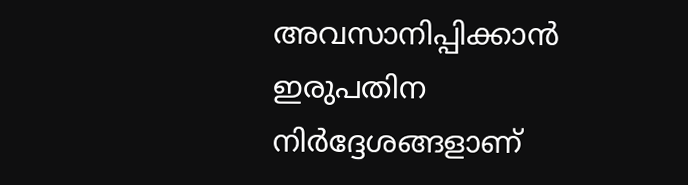അവസാനിപ്പിക്കാൻ ഇരുപതിന നിർദ്ദേശങ്ങളാണ്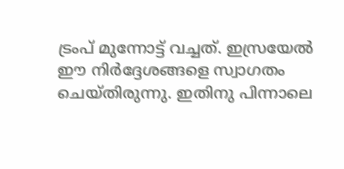ട്രംപ് മുന്നോട്ട് വച്ചത്. ഇസ്രയേൽ ഈ നിർദ്ദേശങ്ങളെ സ്വാഗതം ചെയ്തിരുന്നു. ഇതിനു പിന്നാലെ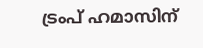ട്രംപ് ഹമാസിന്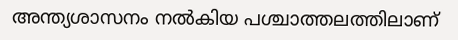അന്ത്യശാസനം നൽകിയ പശ്ചാത്തലത്തിലാണ്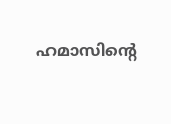ഹമാസിന്റെ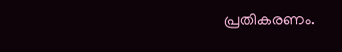പ്രതികരണം.